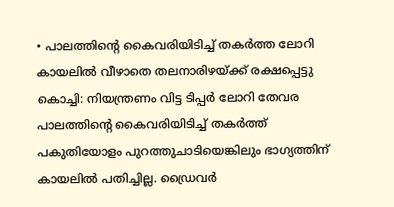• പാലത്തിന്റെ കൈവരിയിടിച്ച് തകർത്ത ലോറി കായലിൽ വീഴാതെ തലനാരിഴയ്ക്ക് രക്ഷപ്പെട്ടു
കൊച്ചി: നിയന്ത്രണം വിട്ട ടിപ്പർ ലോറി തേവര പാലത്തിന്റെ കൈവരിയിടിച്ച് തകർത്ത് പകുതിയോളം പുറത്തുചാടിയെങ്കിലും ഭാഗ്യത്തിന് കായലിൽ പതിച്ചില്ല. ഡ്രൈവർ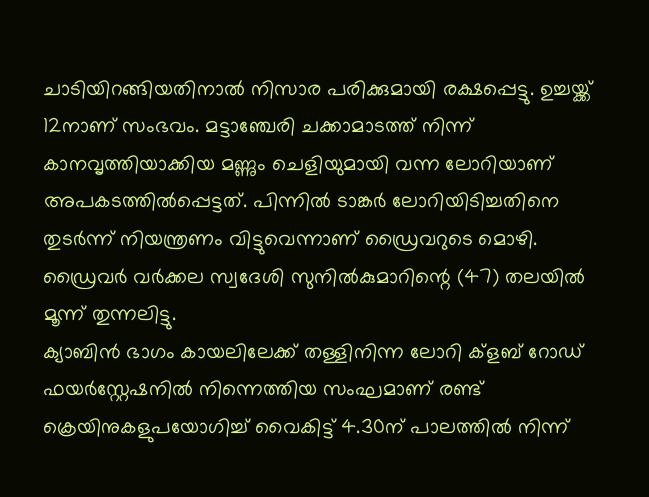ചാടിയിറങ്ങിയതിനാൽ നിസാര പരിക്കുമായി രക്ഷപ്പെട്ടു. ഉച്ചയ്ക്ക് 12നാണ് സംഭവം. മട്ടാഞ്ചേരി ചക്കാമാടത്ത് നിന്ന് കാനവൃത്തിയാക്കിയ മണ്ണും ചെളിയുമായി വന്ന ലോറിയാണ് അപകടത്തിൽപ്പെട്ടത്. പിന്നിൽ ടാങ്കർ ലോറിയിടിച്ചതിനെ തുടർന്ന് നിയന്ത്രണം വിട്ടുവെന്നാണ് ഡ്രൈവറുടെ മൊഴി. ഡ്രൈവർ വർക്കല സ്വദേശി സുനിൽകുമാറിന്റെ (47) തലയിൽ മൂന്ന് തുന്നലിട്ടു.
ക്യാബിൻ ഭാഗം കായലിലേക്ക് തള്ളിനിന്ന ലോറി ക്ളബ് റോഡ് ഫയർസ്റ്റേഷനിൽ നിന്നെത്തിയ സംഘമാണ് രണ്ട് ക്രെയിനുകളുപയോഗിച്ച് വൈകിട്ട് 4.30ന് പാലത്തിൽ നിന്ന്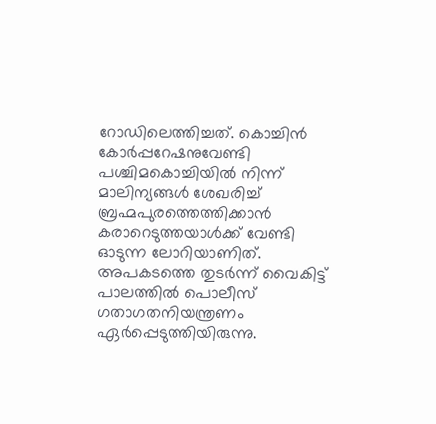റോഡിലെത്തിച്ചത്. കൊച്ചിൻ കോർപ്പറേഷനുവേണ്ടി പശ്ചിമകൊച്ചിയിൽ നിന്ന് മാലിന്യങ്ങൾ ശേഖരിച്ച് ബ്രഹ്മപുരത്തെത്തിക്കാൻ കരാറെടുത്തയാൾക്ക് വേണ്ടി ഓടുന്ന ലോറിയാണിത്. അപകടത്തെ തുടർന്ന് വൈകിട്ട് പാലത്തിൽ പൊലീസ് ഗതാഗതനിയന്ത്രണം ഏർപ്പെടുത്തിയിരുന്നു.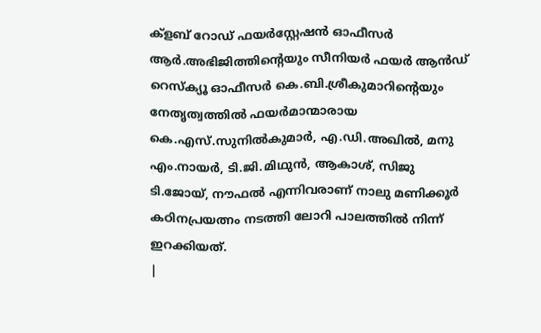ക്ളബ് റോഡ് ഫയർസ്റ്റേഷൻ ഓഫീസർ ആർ.അഭിജിത്തിന്റെയും സീനിയർ ഫയർ ആൻഡ് റെസ്ക്യൂ ഓഫീസർ കെ.ബി.ശ്രീകുമാറിന്റെയും നേതൃത്വത്തിൽ ഫയർമാന്മാരായ കെ.എസ്.സുനിൽകുമാർ, എ.ഡി.അഖിൽ, മനു എം.നായർ, ടി.ജി.മിഥുൻ, ആകാശ്, സിജു ടി.ജോയ്, നൗഫൽ എന്നിവരാണ് നാലു മണിക്കൂർ കഠിനപ്രയത്നം നടത്തി ലോറി പാലത്തിൽ നിന്ന് ഇറക്കിയത്.
|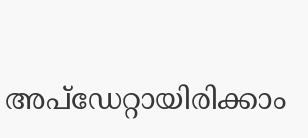അപ്ഡേറ്റായിരിക്കാം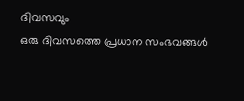ദിവസവും
ഒരു ദിവസത്തെ പ്രധാന സംഭവങ്ങൾ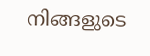നിങ്ങളുടെ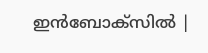ഇൻബോക്സിൽ |